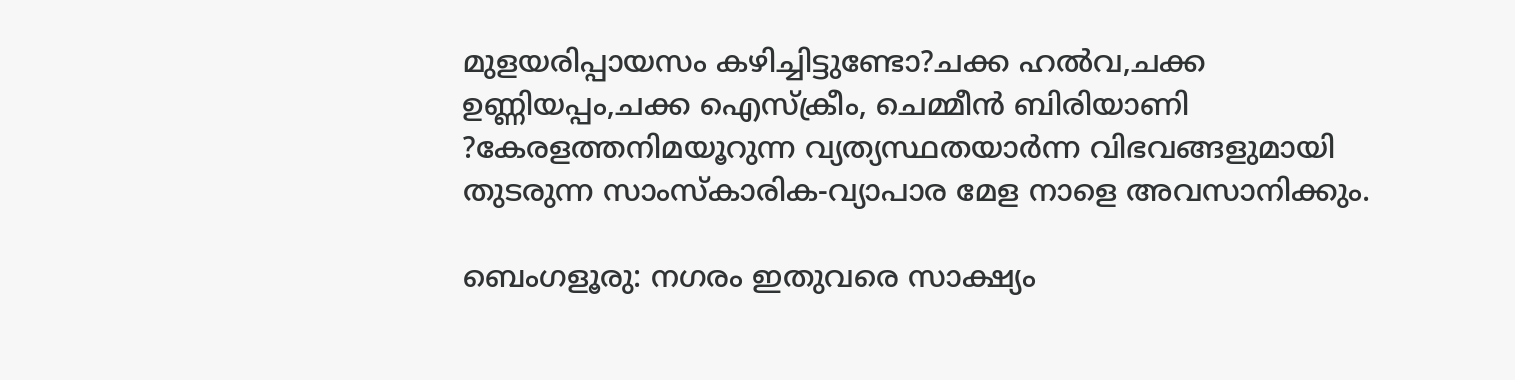മുളയരിപ്പായസം കഴിച്ചിട്ടുണ്ടോ?ചക്ക ഹൽവ,ചക്ക ഉണ്ണിയപ്പം,ചക്ക ഐസ്ക്രീം, ചെമ്മീൻ ബിരിയാണി ?കേരളത്തനിമയൂറുന്ന വ്യത്യസ്ഥതയാർന്ന വിഭവങ്ങളുമായി തുടരുന്ന സാംസ്‌കാരിക-വ്യാപാര മേള നാളെ അവസാനിക്കും.

ബെംഗളൂരു: നഗരം ഇതുവരെ സാക്ഷ്യം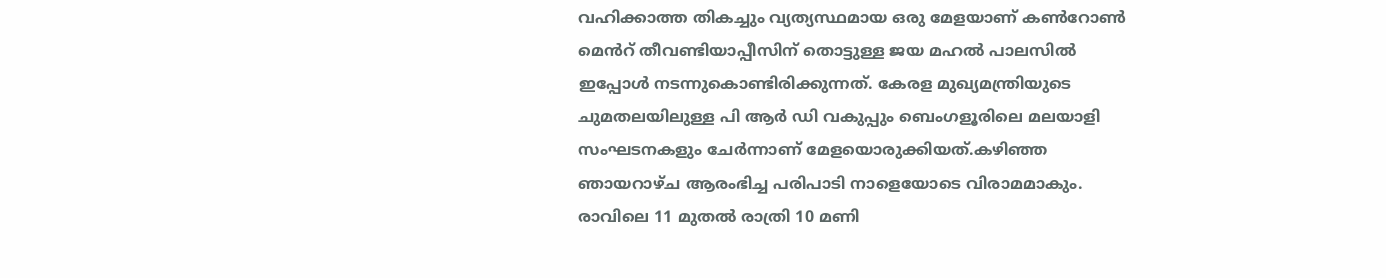വഹിക്കാത്ത തികച്ചും വ്യത്യസ്ഥമായ ഒരു മേളയാണ് കൺറോൺ മെൻറ് തീവണ്ടിയാപ്പീസിന് തൊട്ടുള്ള ജയ മഹൽ പാലസിൽ ഇപ്പോൾ നടന്നുകൊണ്ടിരിക്കുന്നത്. കേരള മുഖ്യമന്ത്രിയുടെ ചുമതലയിലുള്ള പി ആർ ഡി വകുപ്പും ബെംഗളൂരിലെ മലയാളി സംഘടനകളും ചേർന്നാണ് മേളയൊരുക്കിയത്.കഴിഞ്ഞ ഞായറാഴ്ച ആരംഭിച്ച പരിപാടി നാളെയോടെ വിരാമമാകും.
രാവിലെ 11 മുതൽ രാത്രി 10 മണി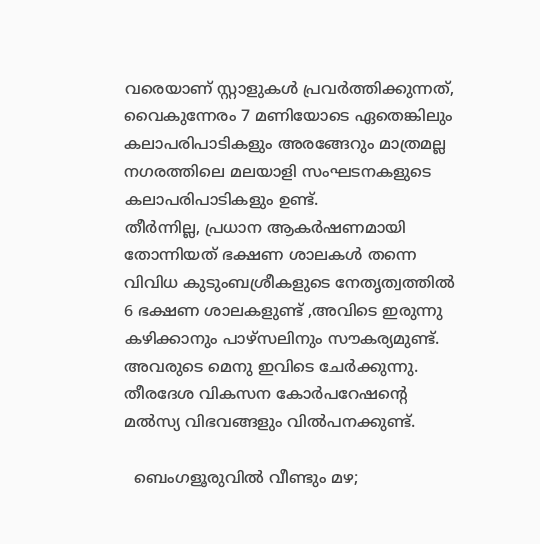വരെയാണ് സ്റ്റാളുകൾ പ്രവർത്തിക്കുന്നത്, വൈകുന്നേരം 7 മണിയോടെ ഏതെങ്കിലും കലാപരിപാടികളും അരങ്ങേറും മാത്രമല്ല നഗരത്തിലെ മലയാളി സംഘടനകളുടെ കലാപരിപാടികളും ഉണ്ട്.
തീർന്നില്ല, പ്രധാന ആകർഷണമായി തോന്നിയത് ഭക്ഷണ ശാലകൾ തന്നെ വിവിധ കുടുംബശ്രീകളുടെ നേതൃത്വത്തിൽ 6 ഭക്ഷണ ശാലകളുണ്ട് ,അവിടെ ഇരുന്നു കഴിക്കാനും പാഴ്സലിനും സൗകര്യമുണ്ട്. അവരുടെ മെനു ഇവിടെ ചേർക്കുന്നു. തീരദേശ വികസന കോർപറേഷന്റെ മൽസ്യ വിഭവങ്ങളും വിൽപനക്കുണ്ട്.

  ബെംഗളൂരുവിൽ വീണ്ടും മഴ;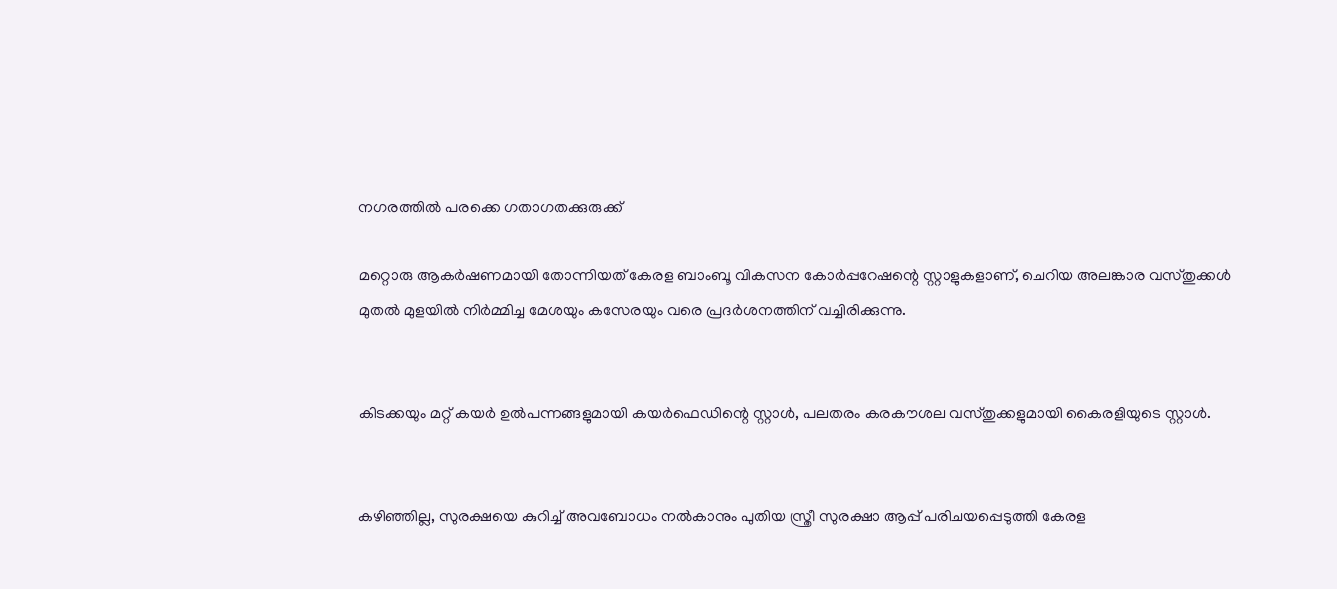നഗരത്തിൽ പരക്കെ ഗതാഗതക്കുരുക്ക്

മറ്റൊരു ആകർഷണമായി തോന്നിയത് കേരള ബാംബൂ വികസന കോർപ്പറേഷന്റെ സ്റ്റാളുകളാണ്, ചെറിയ അലങ്കാര വസ്തുക്കൾ മുതൽ മുളയിൽ നിർമ്മിച്ച മേശയും കസേരയും വരെ പ്രദർശനത്തിന് വച്ചിരിക്കുന്നു.


കിടക്കയും മറ്റ് കയർ ഉൽപന്നങ്ങളുമായി കയർഫെഡിന്റെ സ്റ്റാൾ, പലതരം കരകൗശല വസ്തുക്കളുമായി കൈരളിയുടെ സ്റ്റാൾ.


കഴിഞ്ഞില്ല, സുരക്ഷയെ കുറിച്ച് അവബോധം നൽകാനും പുതിയ സ്ത്രീ സുരക്ഷാ ആപ്പ് പരിചയപ്പെടുത്തി കേരള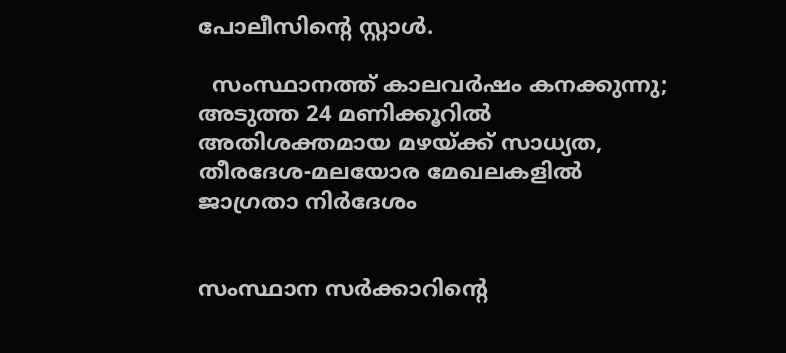പോലീസിന്റെ സ്റ്റാൾ.

  സംസ്ഥാനത്ത് കാലവർഷം കനക്കുന്നു; അടുത്ത 24 മണിക്കൂറിൽ അതിശക്തമായ മഴയ്ക്ക് സാധ്യത, തീരദേശ-മലയോര മേഖലകളിൽ ജാഗ്രതാ നിർദേശം


സംസ്ഥാന സർക്കാറിന്റെ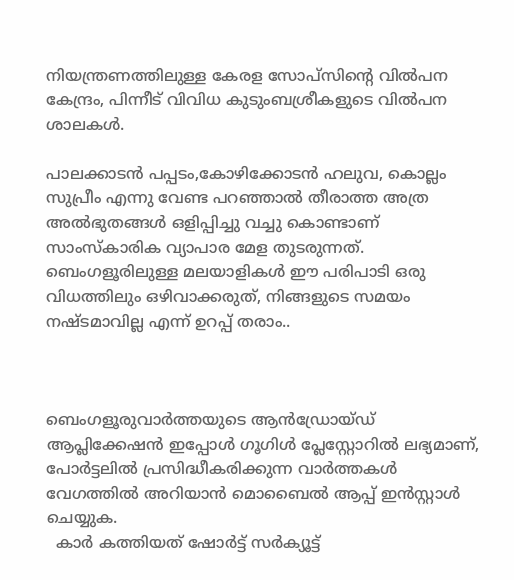നിയന്ത്രണത്തിലുള്ള കേരള സോപ്സിന്റെ വിൽപന കേന്ദ്രം, പിന്നീട് വിവിധ കുടുംബശ്രീകളുടെ വിൽപന ശാലകൾ.

പാലക്കാടൻ പപ്പടം,കോഴിക്കോടൻ ഹലുവ, കൊല്ലം സുപ്രീം എന്നു വേണ്ട പറഞ്ഞാൽ തീരാത്ത അത്ര അൽഭുതങ്ങൾ ഒളിപ്പിച്ചു വച്ചു കൊണ്ടാണ് സാംസ്കാരിക വ്യാപാര മേള തുടരുന്നത്.
ബെംഗളൂരിലുള്ള മലയാളികൾ ഈ പരിപാടി ഒരു വിധത്തിലും ഒഴിവാക്കരുത്, നിങ്ങളുടെ സമയം നഷ്ടമാവില്ല എന്ന് ഉറപ്പ് തരാം..



ബെംഗളൂരുവാർത്തയുടെ ആൻഡ്രോയ്ഡ് ആപ്ലിക്കേഷൻ ഇപ്പോൾ ഗൂഗിൾ പ്ലേസ്റ്റോറിൽ ലഭ്യമാണ്, പോർട്ടലിൽ പ്രസിദ്ധീകരിക്കുന്ന വാർത്തകൾ വേഗത്തിൽ അറിയാൻ മൊബൈൽ ആപ്പ് ഇൻസ്റ്റാൾ ചെയ്യുക.
  കാർ കത്തിയത് ഷോർട്ട് സർക്യൂട്ട്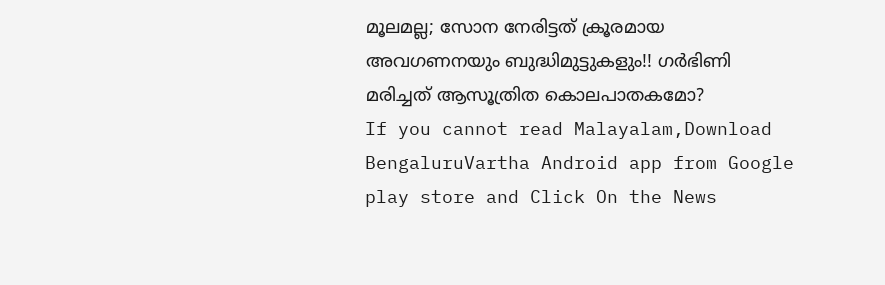മൂലമല്ല; സോന നേരിട്ടത് ക്രൂരമായ അവഗണനയും ബുദ്ധിമുട്ടുകളും!! ഗർഭിണി മരിച്ചത് ആസൂത്രിത കൊലപാതകമോ?
If you cannot read Malayalam,Download BengaluruVartha Android app from Google play store and Click On the News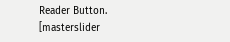Reader Button. [masterslider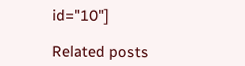id="10"]

Related posts